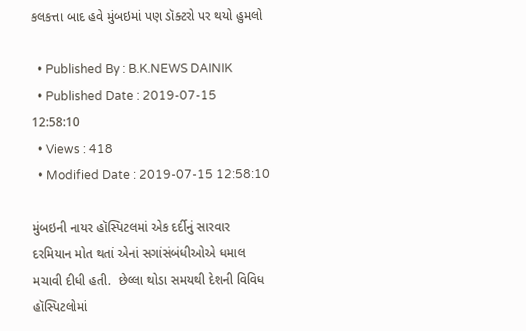કલકત્તા બાદ હવે મુંબઇમાં પણ ડૉક્ટરો પર થયો હુમલો

  • Published By : B.K.NEWS DAINIK
  • Published Date : 2019-07-15 12:58:10
  • Views : 418
  • Modified Date : 2019-07-15 12:58:10

મુંબઇની નાયર હૉસ્પિટલમાં એક દર્દીનું સારવાર દરમિયાન મોત થતાં એનાં સગાંસંબંધીઓએ ધમાલ મચાવી દીધી હતી.  છેલ્લા થોડા સમયથી દેશની વિવિધ હૉસ્પિટલોમાં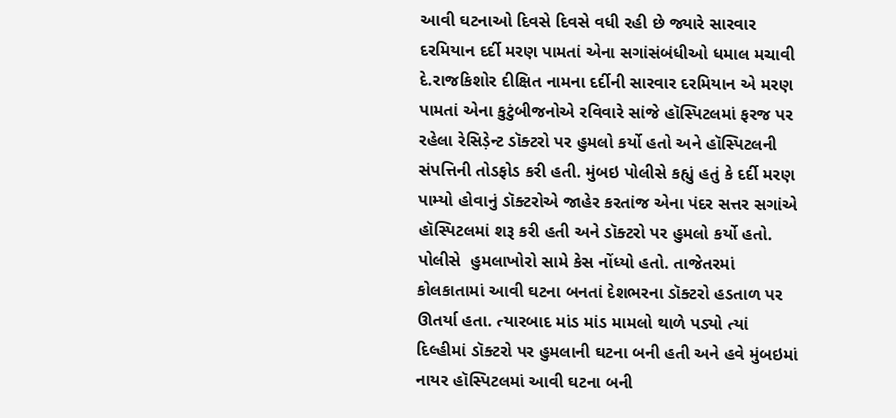આવી ઘટનાઓ દિવસે દિવસે વધી રહી છે જ્યારે સારવાર દરમિયાન દર્દી મરણ પામતાં એના સગાંસંબંધીઓ ધમાલ મચાવી દે.રાજકિશોર દીક્ષિત નામના દર્દીની સારવાર દરમિયાન એ મરણ પામતાં એના કુટુંબીજનોએ રવિવારે સાંજે હૉસ્પિટલમાં ફરજ પર રહેલા રેસિડ઼ેન્ટ ડૉક્ટરો પર હુમલો કર્યો હતો અને હૉસ્પિટલની સંપત્તિની તોડફોડ કરી હતી. મુંબઇ પોલીસે કહ્યું હતું કે દર્દી મરણ પામ્યો હોવાનું ડૉક્ટરોએ જાહેર કરતાંજ એના પંદર સત્તર સગાંએ હૉસ્પિટલમાં શરૂ કરી હતી અને ડૉક્ટરો પર હુમલો કર્યો હતો. પોલીસે  હુમલાખોરો સામે કેસ નોંધ્યો હતો. તાજેતરમાં કોલકાતામાં આવી ઘટના બનતાં દેશભરના ડૉક્ટરો હડતાળ પર ઊતર્યા હતા. ત્યારબાદ માંડ માંડ મામલો થાળે પડ્યો ત્યાં દિલ્હીમાં ડૉક્ટરો પર હુમલાની ઘટના બની હતી અને હવે મુંબઇમાં નાયર હૉસ્પિટલમાં આવી ઘટના બની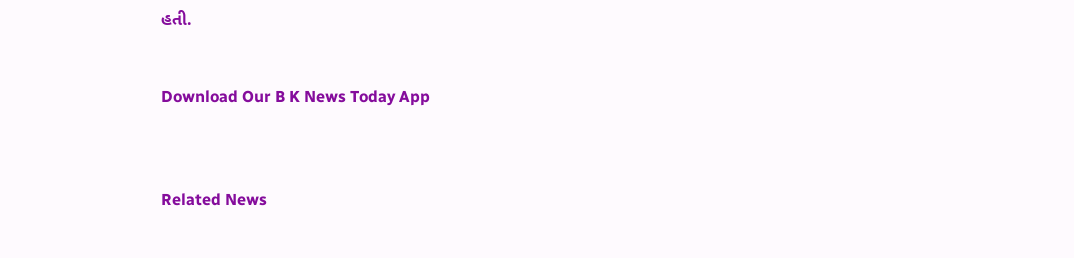હતી.


Download Our B K News Today App



Related News